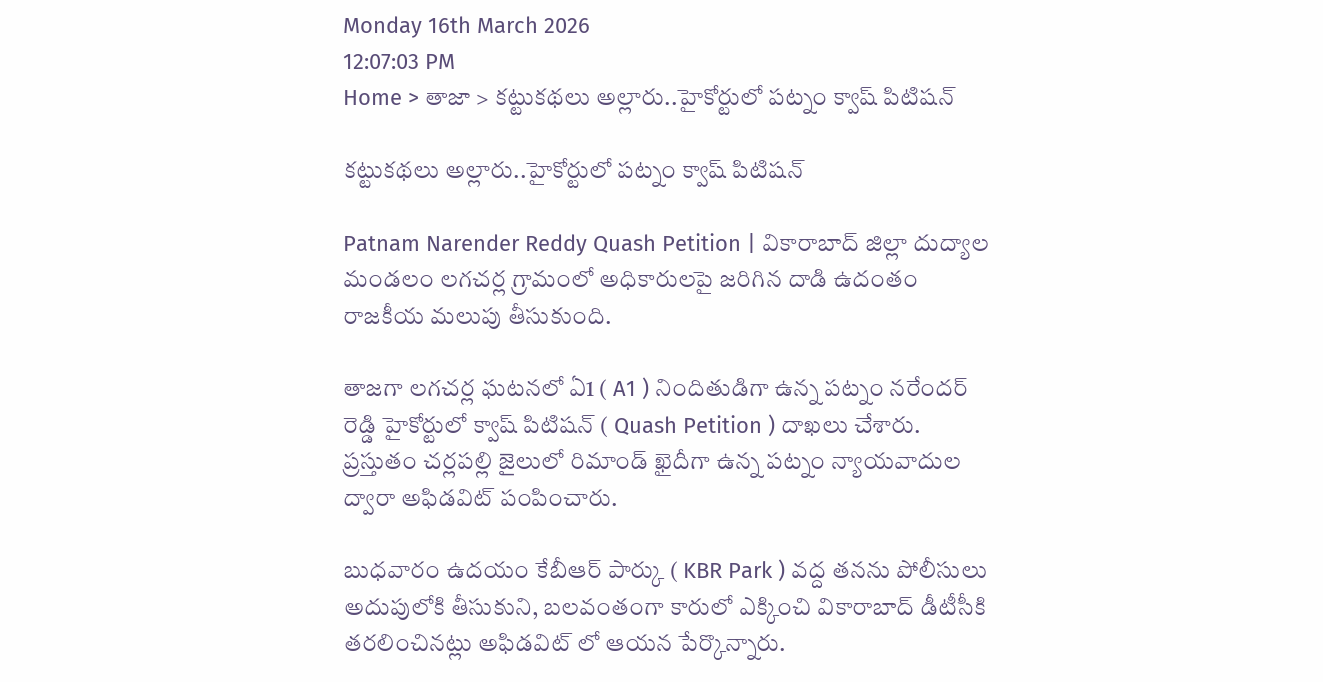Monday 16th March 2026
12:07:03 PM
Home > తాజా > కట్టుకథలు అల్లారు..హైకోర్టులో పట్నం క్వాష్ పిటిషన్

కట్టుకథలు అల్లారు..హైకోర్టులో పట్నం క్వాష్ పిటిషన్

Patnam Narender Reddy Quash Petition | వికారాబాద్ జిల్లా దుద్యాల మండలం లగచర్ల గ్రామంలో అధికారులపై జరిగిన దాడి ఉదంతం రాజకీయ మలుపు తీసుకుంది.

తాజగా లగచర్ల ఘటనలో ఏ1 ( A1 ) నిందితుడిగా ఉన్న పట్నం నరేందర్ రెడ్డి హైకోర్టులో క్వాష్ పిటిషన్ ( Quash Petition ) దాఖలు చేశారు. ప్రస్తుతం చర్లపల్లి జైలులో రిమాండ్ ఖైదీగా ఉన్న పట్నం న్యాయవాదుల ద్వారా అఫిడవిట్ పంపించారు.

బుధవారం ఉదయం కేబీఆర్ పార్కు ( KBR Park ) వద్ద తనను పోలీసులు అదుపులోకి తీసుకుని, బలవంతంగా కారులో ఎక్కించి వికారాబాద్ డీటీసీకి తరలించినట్లు అఫిడవిట్ లో ఆయన పేర్కొన్నారు.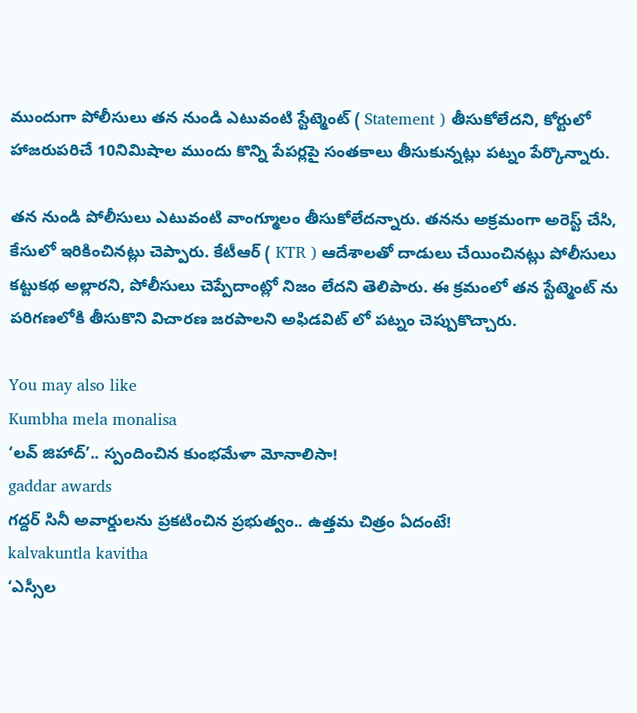ముందుగా పోలీసులు తన నుండి ఎటువంటి స్టేట్మెంట్ ( Statement ) తీసుకోలేదని, కోర్టులో హాజరుపరిచే 10నిమిషాల ముందు కొన్ని పేపర్లపై సంతకాలు తీసుకున్నట్లు పట్నం పేర్కొన్నారు.

తన నుండి పోలీసులు ఎటువంటి వాంగ్మూలం తీసుకోలేదన్నారు. తనను అక్రమంగా అరెస్ట్ చేసి, కేసులో ఇరికించినట్లు చెప్పారు. కేటీఆర్ ( KTR ) ఆదేశాలతో దాడులు చేయించినట్లు పోలీసులు కట్టుకథ అల్లారని, పోలీసులు చెప్పేదాంట్లో నిజం లేదని తెలిపారు. ఈ క్రమంలో తన స్టేట్మెంట్ ను పరిగణలోకి తీసుకొని విచారణ జరపాలని అఫిడవిట్ లో పట్నం చెప్పుకొచ్చారు.

You may also like
Kumbha mela monalisa
‘లవ్ జిహాద్’.. స్పందించిన కుంభమేళా మోనాలిసా!
gaddar awards
గద్దర్ సినీ అవార్డులను ప్రకటించిన ప్రభుత్వం.. ఉత్తమ చిత్రం ఏదంటే!
kalvakuntla kavitha
‘ఎస్సీల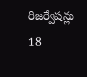రిజర్వేషన్లు 18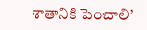శాతానికి పెంచాలి’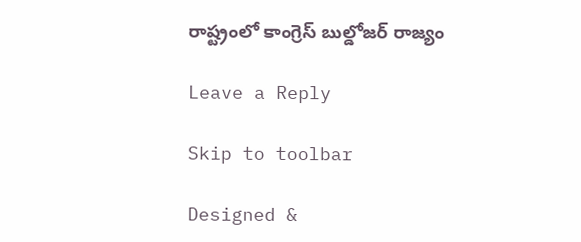రాష్ట్రంలో కాంగ్రెస్ బుల్డోజర్ రాజ్యం

Leave a Reply

Skip to toolbar

Designed &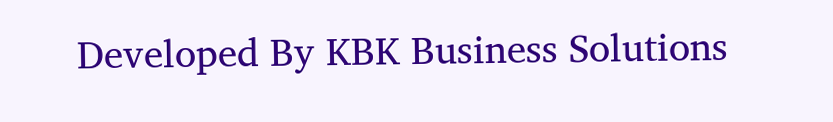Developed By KBK Business Solutions